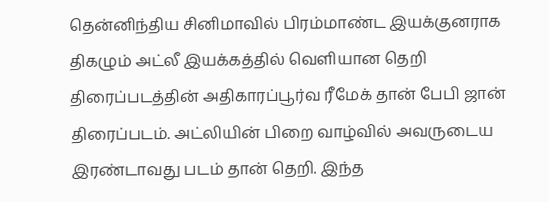தென்னிந்திய சினிமாவில் பிரம்மாண்ட இயக்குனராக திகழும் அட்லீ இயக்கத்தில் வெளியான தெறி திரைப்படத்தின் அதிகாரப்பூர்வ ரீமேக் தான் பேபி ஜான் திரைப்படம். அட்லியின் பிறை வாழ்வில் அவருடைய இரண்டாவது படம் தான் தெறி. இந்த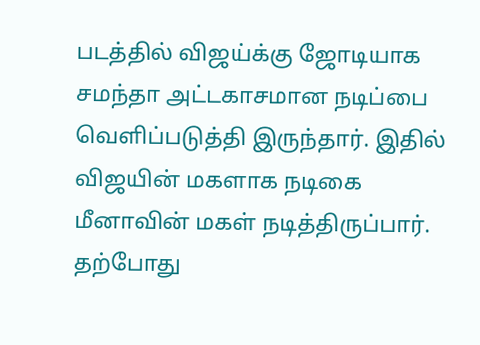படத்தில் விஜய்க்கு ஜோடியாக சமந்தா அட்டகாசமான நடிப்பை வெளிப்படுத்தி இருந்தார். இதில் விஜயின் மகளாக நடிகை மீனாவின் மகள் நடித்திருப்பார். தற்போது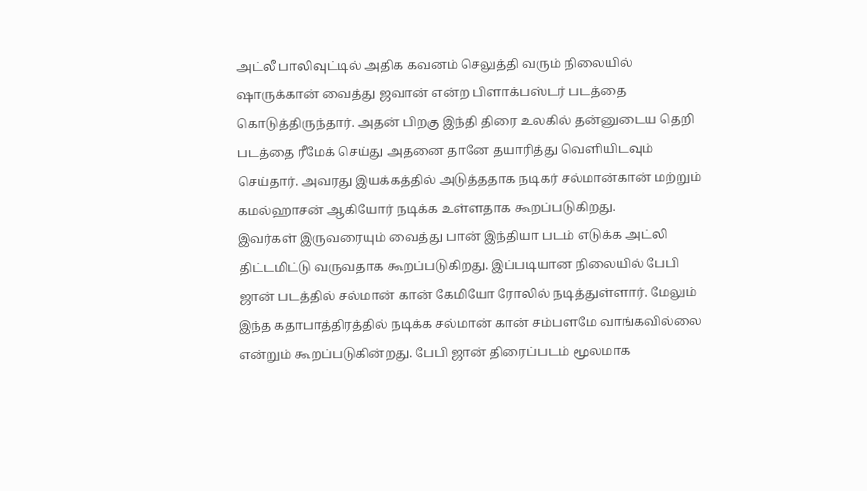அட்லீ பாலிவுட்டில் அதிக கவனம் செலுத்தி வரும் நிலையில் ஷாருக்கான் வைத்து ஜவான் என்ற பிளாக்பஸ்டர் படத்தை கொடுத்திருந்தார். அதன் பிறகு இந்தி திரை உலகில் தன்னுடைய தெறி படத்தை ரீமேக் செய்து அதனை தானே தயாரித்து வெளியிடவும் செய்தார். அவரது இயக்கத்தில் அடுத்ததாக நடிகர் சல்மான்கான் மற்றும் கமல்ஹாசன் ஆகியோர் நடிக்க உள்ளதாக கூறப்படுகிறது.
இவர்கள் இருவரையும் வைத்து பான் இந்தியா படம் எடுக்க அட்லி திட்டமிட்டு வருவதாக கூறப்படுகிறது. இப்படியான நிலையில் பேபி ஜான் படத்தில் சல்மான் கான் கேமியோ ரோலில் நடித்துள்ளார். மேலும் இந்த கதாபாத்திரத்தில் நடிக்க சல்மான் கான் சம்பளமே வாங்கவில்லை என்றும் கூறப்படுகின்றது. பேபி ஜான் திரைப்படம் மூலமாக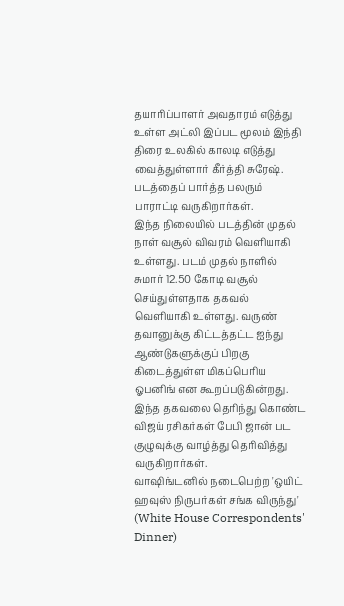தயாரிப்பாளர் அவதாரம் எடுத்து உள்ள அட்லி இப்பட மூலம் இந்தி திரை உலகில் காலடி எடுத்து வைத்துள்ளார் கீர்த்தி சுரேஷ். படத்தைப் பார்த்த பலரும் பாராட்டி வருகிறார்கள்.
இந்த நிலையில் படத்தின் முதல் நாள் வசூல் விவரம் வெளியாகி உள்ளது. படம் முதல் நாளில் சுமார் 12.50 கோடி வசூல் செய்துள்ளதாக தகவல் வெளியாகி உள்ளது. வருண் தவானுக்கு கிட்டத்தட்ட ஐந்து ஆண்டுகளுக்குப் பிறகு கிடைத்துள்ள மிகப்பெரிய ஓபனிங் என கூறப்படுகின்றது. இந்த தகவலை தெரிந்து கொண்ட விஜய் ரசிகர்கள் பேபி ஜான் பட குழுவுக்கு வாழ்த்து தெரிவித்து வருகிறார்கள்.
வாஷிங்டனில் நடைபெற்ற 'ஒயிட் ஹவுஸ் நிருபர்கள் சங்க விருந்து' (White House Correspondents' Dinner)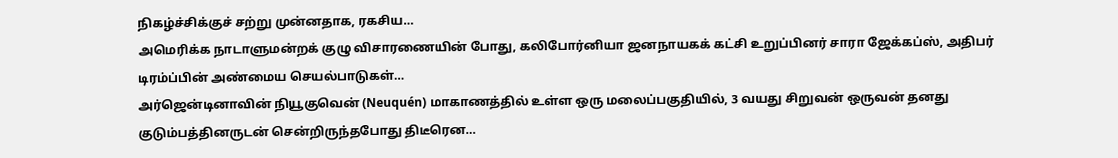நிகழ்ச்சிக்குச் சற்று முன்னதாக, ரகசிய…
அமெரிக்க நாடாளுமன்றக் குழு விசாரணையின் போது, கலிபோர்னியா ஜனநாயகக் கட்சி உறுப்பினர் சாரா ஜேக்கப்ஸ், அதிபர் டிரம்ப்பின் அண்மைய செயல்பாடுகள்…
அர்ஜென்டினாவின் நியூகுவென் (Neuquén) மாகாணத்தில் உள்ள ஒரு மலைப்பகுதியில், 3 வயது சிறுவன் ஒருவன் தனது குடும்பத்தினருடன் சென்றிருந்தபோது திடீரென…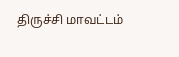திருச்சி மாவட்டம்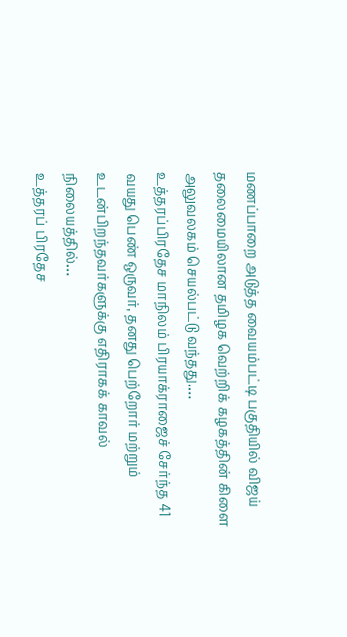மணப்பாறை அடுத்த வையம்பட்டி பகுதியில் விஜய் தலைமையிலான தமிழக வெற்றிக் கழகத்தின் கிளை அலுவலகம் செயல்பட்டு வந்தது.…
உத்தரப்பிரதேச மாநிலம் பிரயாக்ராஜைச் சேர்ந்த 41 வயது பெண் ஒருவர், தனது பெற்றோர் மற்றும் உடன்பிறந்தவர்களுக்கு எதிராகக் காவல் நிலையத்தில்…
உத்தரப் பிரதேச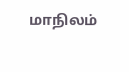மாநிலம்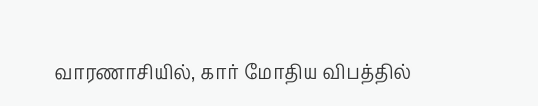வாரணாசியில், கார் மோதிய விபத்தில்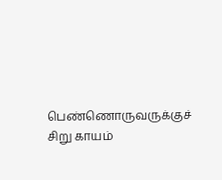பெண்ணொருவருக்குச் சிறு காயம்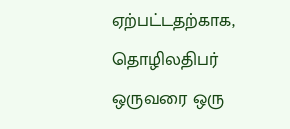ஏற்பட்டதற்காக, தொழிலதிபர் ஒருவரை ஒரு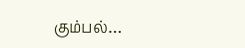கும்பல்…